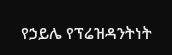የኃይሌ የፕሬዝዳንትነት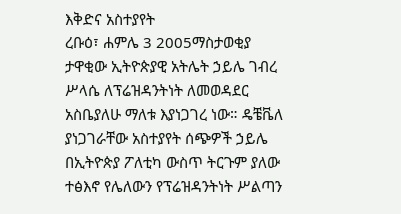እቅድና አስተያየት
ረቡዕ፣ ሐምሌ 3 2005ማስታወቂያ
ታዋቂው ኢትዮጵያዊ አትሌት ኃይሌ ገብረ ሥላሴ ለፕሬዝዳንትነት ለመወዳደር አስቤያለሁ ማለቱ እያነጋገረ ነው። ዴቼቬለ ያነጋገራቸው አስተያየት ሰጭዎች ኃይሌ በኢትዮጵያ ፖለቲካ ውስጥ ትርጉም ያለው ተፅእኖ የሌለውን የፕሬዝዳንትነት ሥልጣን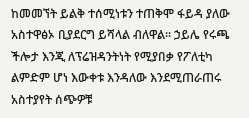ከመመኘት ይልቅ ተሰሚነቱን ተጠቅሞ ፋይዳ ያለው አስተዋፅኦ ቢያደርግ ይሻላል ብለዋል። ኃይሌ የሩጫ ችሎታ እንጂ ለፕሬዝዳንትነት የሚያበቃ የፖለቲካ ልምድም ሆነ እውቀቱ እንዳለው እንደሚጠራጠሩ አስተያየት ሰጭዎቹ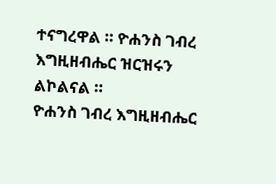ተናግረዋል ። ዮሐንስ ገብረ እግዚዘብሔር ዝርዝሩን ልኮልናል ።
ዮሐንስ ገብረ እግዚዘብሔር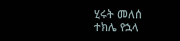ሂሩት መለሰ
ተክሌ የኋላ